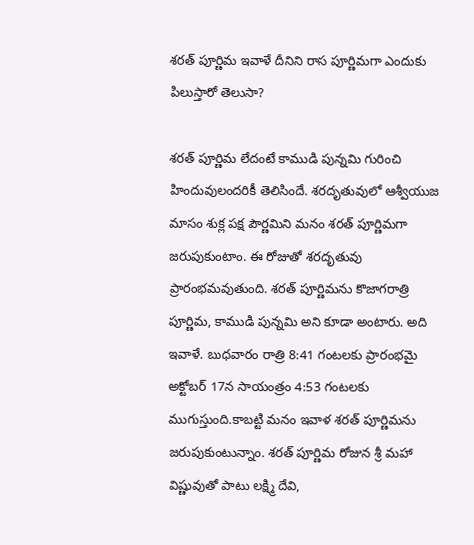శరత్ పూర్ణిమ ఇవాళే దీనిని రాస పూర్ణిమగా ఎందుకు పిలుస్తారో తెలుసా?

శరత్ పూర్ణిమ లేదంటే కాముడి పున్నమి గురించి హిందువులందరికీ తెలిసిందే. శరదృతువులో ఆశ్వీయుజ మాసం శుక్ల పక్ష పౌర్ణమిని మనం శరత్ పూర్ణిమగా జరుపుకుంటాం. ఈ రోజుతో శరదృతువు ప్రారంభమవుతుంది. శరత్ పూర్ణిమను కొజాగరాత్రి పూర్ణిమ, కాముడి పున్నమి అని కూడా అంటారు. అది ఇవాళే. బుధవారం రాత్రి 8:41 గంటలకు ప్రారంభమై అక్టోబర్ 17న సాయంత్రం 4:53 గంటలకు ముగుస్తుంది.కాబట్టి మనం ఇవాళ శరత్ పూర్ణిమను జరుపుకుంటున్నాం. శరత్ పూర్ణిమ రోజున శ్రీ మహా విష్ణువుతో పాటు లక్ష్మి దేవి,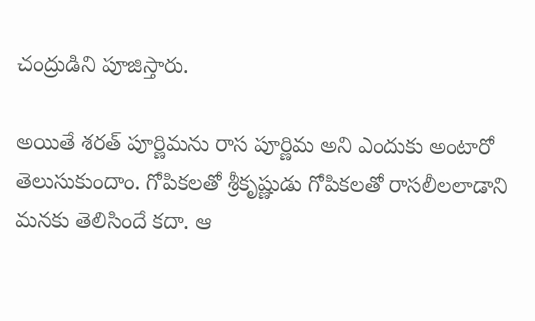చంద్రుడిని పూజిస్తారు.

అయితే శరత్ పూర్ణిమను రాస పూర్ణిమ అని ఎందుకు అంటారో తెలుసుకుందాం. గోపికలతో శ్రీకృష్ణుడు గోపికలతో రాసలీలలాడాని మనకు తెలిసిందే కదా. ఆ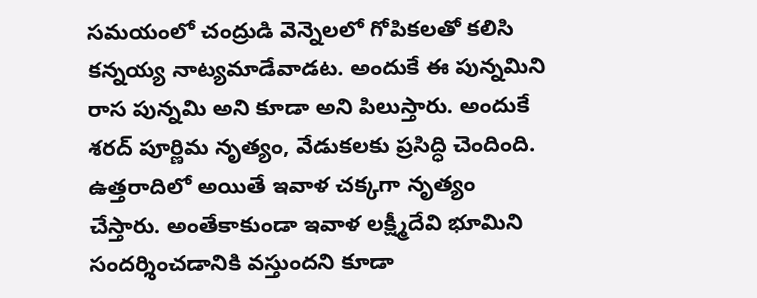సమయంలో చంద్రుడి వెన్నెలలో గోపికలతో కలిసి కన్నయ్య నాట్యమాడేవాడట. అందుకే ఈ పున్నమిని రాస పున్నమి అని కూడా అని పిలుస్తారు. అందుకే శరద్ పూర్ణిమ నృత్యం, వేడుకలకు ప్రసిద్ధి చెందింది. ఉత్తరాదిలో అయితే ఇవాళ చక్కగా నృత్యం చేస్తారు. అంతేకాకుండా ఇవాళ లక్ష్మీదేవి భూమిని సందర్శించడానికి వస్తుందని కూడా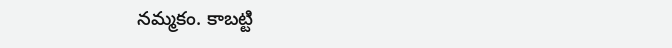నమ్మకం. కాబట్టి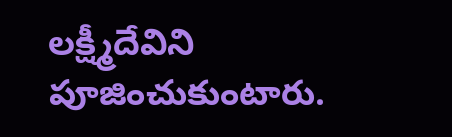లక్ష్మీదేవిని పూజించుకుంటారు.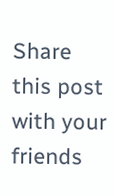Share this post with your friends